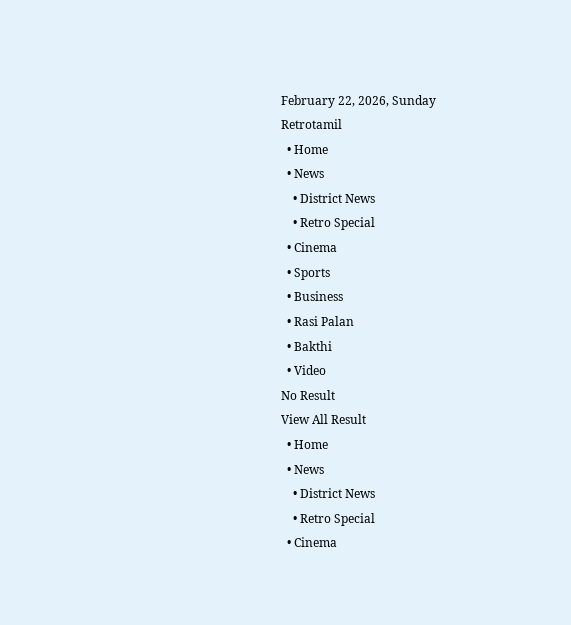February 22, 2026, Sunday
Retrotamil
  • Home
  • News
    • District News
    • Retro Special
  • Cinema
  • Sports
  • Business
  • Rasi Palan
  • Bakthi
  • Video
No Result
View All Result
  • Home
  • News
    • District News
    • Retro Special
  • Cinema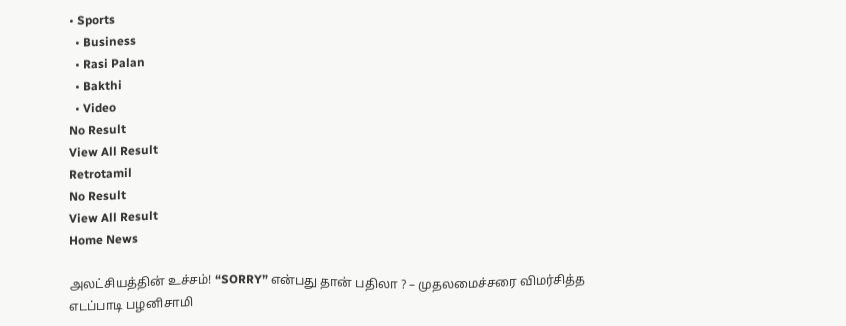• Sports
  • Business
  • Rasi Palan
  • Bakthi
  • Video
No Result
View All Result
Retrotamil
No Result
View All Result
Home News

அலட்சியத்தின் உச்சம்! “SORRY” என்பது தான் பதிலா ? – முதலமைச்சரை விமர்சித்த எடப்பாடி பழனிசாமி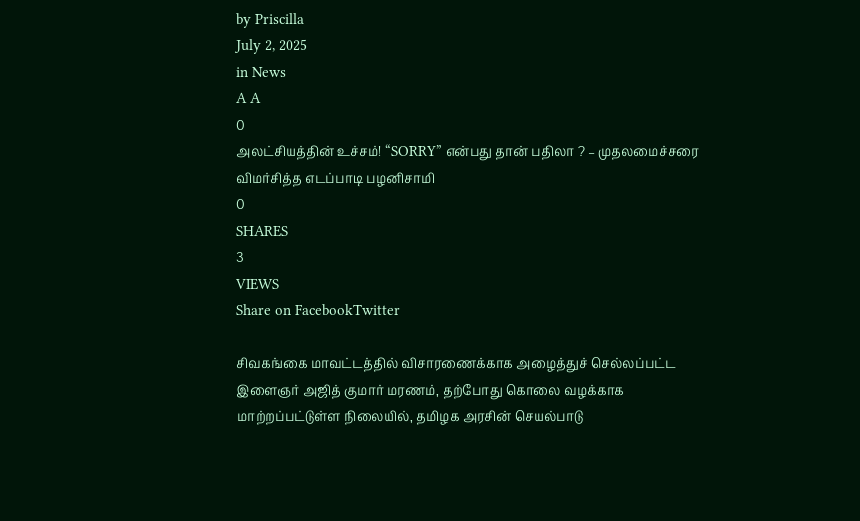by Priscilla
July 2, 2025
in News
A A
0
அலட்சியத்தின் உச்சம்! “SORRY” என்பது தான் பதிலா ? – முதலமைச்சரை விமர்சித்த எடப்பாடி பழனிசாமி
0
SHARES
3
VIEWS
Share on FacebookTwitter

சிவகங்கை மாவட்டத்தில் விசாரணைக்காக அழைத்துச் செல்லப்பட்ட இளைஞர் அஜித் குமார் மரணம், தற்போது கொலை வழக்காக மாற்றப்பட்டுள்ள நிலையில், தமிழக அரசின் செயல்பாடு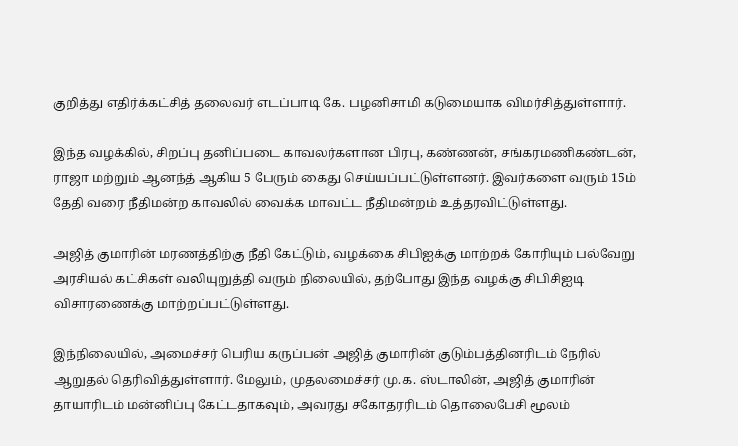குறித்து எதிர்க்கட்சித் தலைவர் எடப்பாடி கே. பழனிசாமி கடுமையாக விமர்சித்துள்ளார்.

இந்த வழக்கில், சிறப்பு தனிப்படை காவலர்களான பிரபு, கண்ணன், சங்கரமணிகண்டன், ராஜா மற்றும் ஆனந்த் ஆகிய 5 பேரும் கைது செய்யப்பட்டுள்ளனர். இவர்களை வரும் 15ம் தேதி வரை நீதிமன்ற காவலில் வைக்க மாவட்ட நீதிமன்றம் உத்தரவிட்டுள்ளது.

அஜித் குமாரின் மரணத்திற்கு நீதி கேட்டும், வழக்கை சிபிஐக்கு மாற்றக் கோரியும் பல்வேறு அரசியல் கட்சிகள் வலியுறுத்தி வரும் நிலையில், தற்போது இந்த வழக்கு சிபிசிஐடி விசாரணைக்கு மாற்றப்பட்டுள்ளது.

இந்நிலையில், அமைச்சர் பெரிய கருப்பன் அஜித் குமாரின் குடும்பத்தினரிடம் நேரில் ஆறுதல் தெரிவித்துள்ளார். மேலும், முதலமைச்சர் மு.க. ஸ்டாலின், அஜித் குமாரின் தாயாரிடம் மன்னிப்பு கேட்டதாகவும், அவரது சகோதரரிடம் தொலைபேசி மூலம்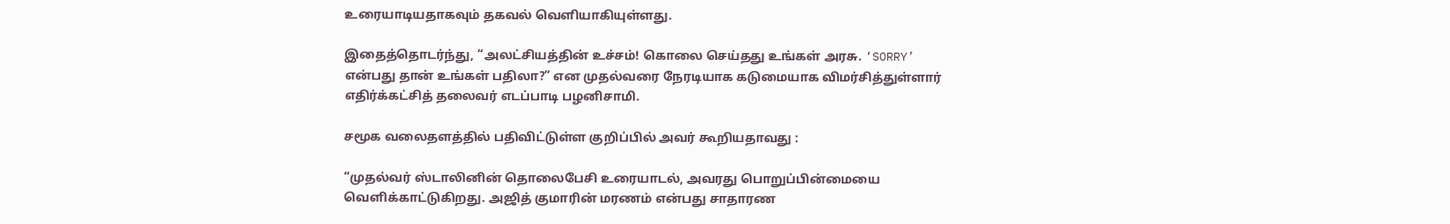உரையாடியதாகவும் தகவல் வெளியாகியுள்ளது.

இதைத்தொடர்ந்து, “அலட்சியத்தின் உச்சம்! கொலை செய்தது உங்கள் அரசு. ‘SORRY’ என்பது தான் உங்கள் பதிலா?” என முதல்வரை நேரடியாக கடுமையாக விமர்சித்துள்ளார் எதிர்க்கட்சித் தலைவர் எடப்பாடி பழனிசாமி.

சமூக வலைதளத்தில் பதிவிட்டுள்ள குறிப்பில் அவர் கூறியதாவது :

“முதல்வர் ஸ்டாலினின் தொலைபேசி உரையாடல், அவரது பொறுப்பின்மையை வெளிக்காட்டுகிறது. அஜித் குமாரின் மரணம் என்பது சாதாரண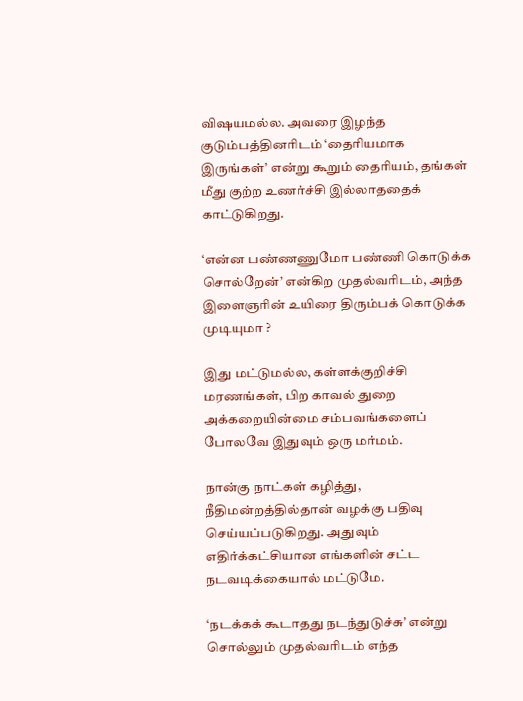விஷயமல்ல. அவரை இழந்த குடும்பத்தினரிடம் ‘தைரியமாக இருங்கள்’ என்று கூறும் தைரியம், தங்கள் மீது குற்ற உணர்ச்சி இல்லாததைக் காட்டுகிறது.

‘என்ன பண்ணணுமோ பண்ணி கொடுக்க சொல்றேன்’ என்கிற முதல்வரிடம், அந்த இளைஞரின் உயிரை திரும்பக் கொடுக்க முடியுமா ?

இது மட்டுமல்ல, கள்ளக்குறிச்சி மரணங்கள், பிற காவல் துறை அக்கறையின்மை சம்பவங்களைப் போலவே இதுவும் ஒரு மர்மம்.

நான்கு நாட்கள் கழித்து, நீதிமன்றத்தில்தான் வழக்கு பதிவு செய்யப்படுகிறது. அதுவும் எதிர்க்கட்சியான எங்களின் சட்ட நடவடிக்கையால் மட்டுமே.

‘நடக்கக் கூடாதது நடந்துடுச்சு’ என்று சொல்லும் முதல்வரிடம் எந்த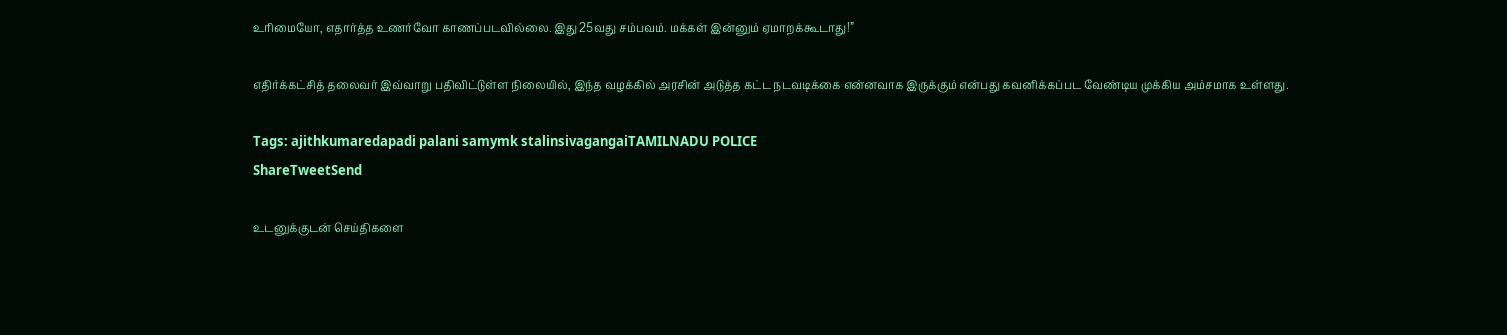உரிமையோ, எதார்த்த உணர்வோ காணப்படவில்லை. இது 25வது சம்பவம். மக்கள் இன்னும் ஏமாறக்கூடாது!”

எதிர்க்கட்சித் தலைவர் இவ்வாறு பதிவிட்டுள்ள நிலையில், இந்த வழக்கில் அரசின் அடுத்த கட்ட நடவடிக்கை என்னவாக இருக்கும் என்பது கவனிக்கப்பட வேண்டிய முக்கிய அம்சமாக உள்ளது.

Tags: ajithkumaredapadi palani samymk stalinsivagangaiTAMILNADU POLICE
ShareTweetSend

உடனுக்குடன் செய்திகளை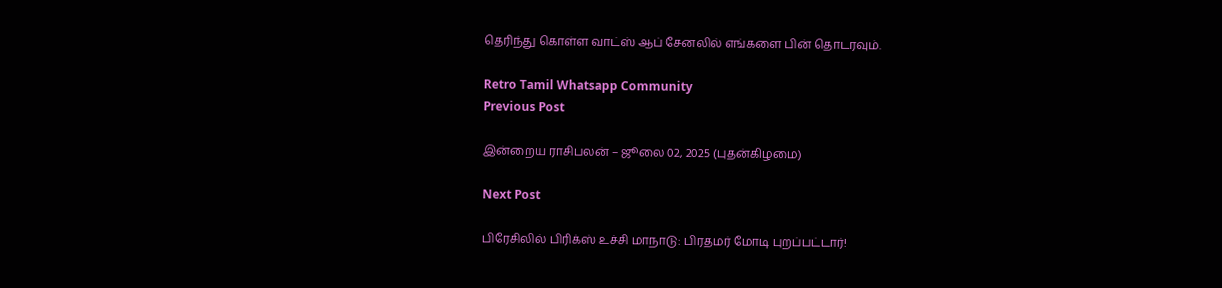தெரிந்து கொள்ள வாட்ஸ் ஆப் சேனலில் எங்களை பின் தொடரவும்.

Retro Tamil Whatsapp Community
Previous Post

இன்றைய ராசிபலன் – ஜூலை 02, 2025 (புதன்கிழமை)

Next Post

பிரேசிலில் பிரிக்ஸ் உச்சி மாநாடு: பிரதமர் மோடி புறப்பட்டார்!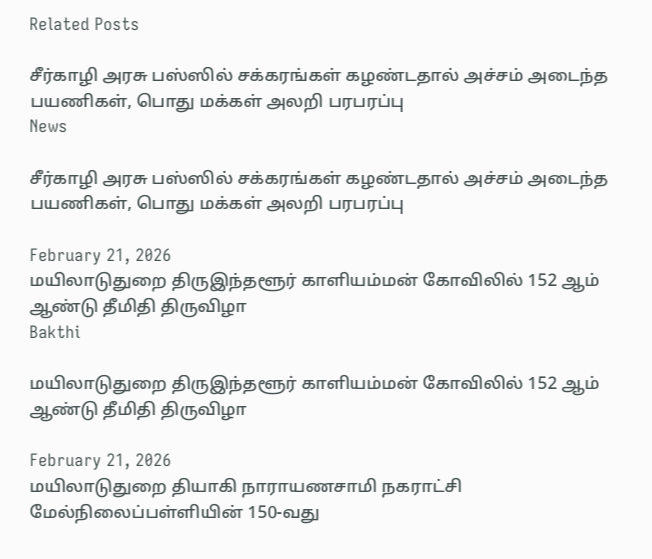Related Posts

சீர்காழி அரசு பஸ்ஸில் சக்கரங்கள் கழண்டதால் அச்சம் அடைந்த பயணிகள், பொது மக்கள் அலறி பரபரப்பு
News

சீர்காழி அரசு பஸ்ஸில் சக்கரங்கள் கழண்டதால் அச்சம் அடைந்த பயணிகள், பொது மக்கள் அலறி பரபரப்பு

February 21, 2026
மயிலாடுதுறை திருஇந்தளூர் காளியம்மன் கோவிலில் 152 ஆம் ஆண்டு தீமிதி திருவிழா
Bakthi

மயிலாடுதுறை திருஇந்தளூர் காளியம்மன் கோவிலில் 152 ஆம் ஆண்டு தீமிதி திருவிழா

February 21, 2026
மயிலாடுதுறை தியாகி நாராயணசாமி நகராட்சி மேல்நிலைப்பள்ளியின் 150-வது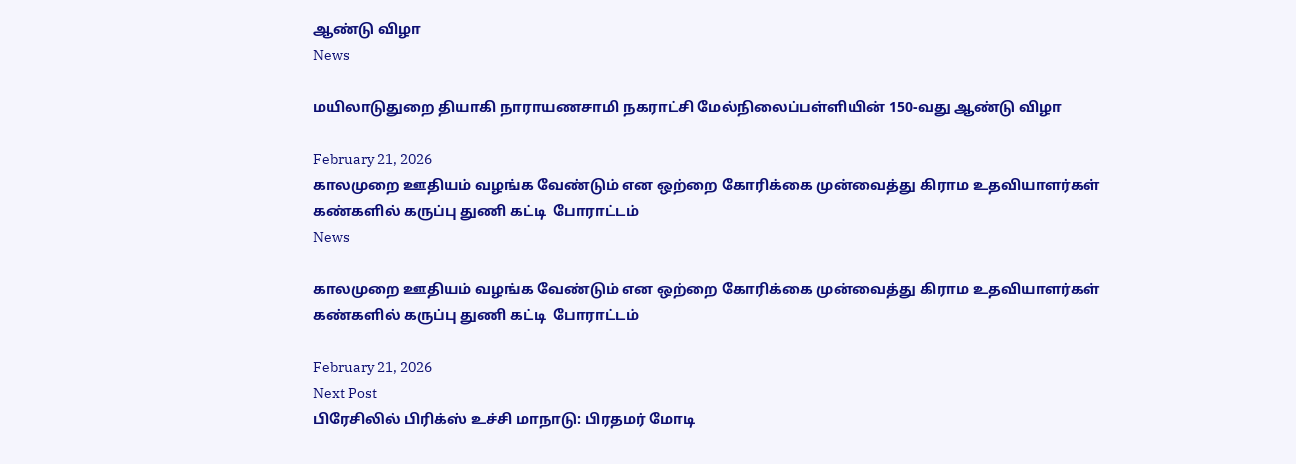ஆண்டு விழா
News

மயிலாடுதுறை தியாகி நாராயணசாமி நகராட்சி மேல்நிலைப்பள்ளியின் 150-வது ஆண்டு விழா

February 21, 2026
காலமுறை ஊதியம் வழங்க வேண்டும் என ஒற்றை கோரிக்கை முன்வைத்து கிராம உதவியாளர்கள் கண்களில் கருப்பு துணி கட்டி  போராட்டம்
News

காலமுறை ஊதியம் வழங்க வேண்டும் என ஒற்றை கோரிக்கை முன்வைத்து கிராம உதவியாளர்கள் கண்களில் கருப்பு துணி கட்டி  போராட்டம்

February 21, 2026
Next Post
பிரேசிலில் பிரிக்ஸ் உச்சி மாநாடு: பிரதமர் மோடி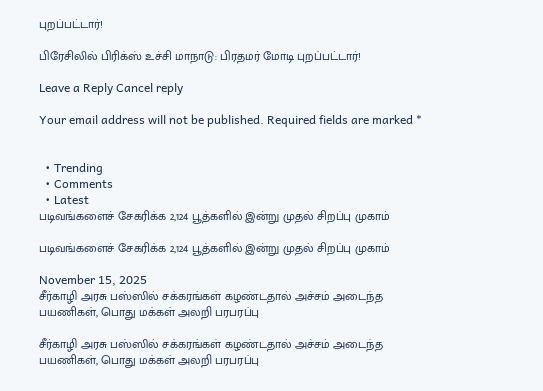புறப்பட்டார்!

பிரேசிலில் பிரிக்ஸ் உச்சி மாநாடு: பிரதமர் மோடி புறப்பட்டார்!

Leave a Reply Cancel reply

Your email address will not be published. Required fields are marked *


  • Trending
  • Comments
  • Latest
படிவங்களைச் சேகரிக்க 2,124 பூத்களில் இன்று முதல் சிறப்பு முகாம்

படிவங்களைச் சேகரிக்க 2,124 பூத்களில் இன்று முதல் சிறப்பு முகாம்

November 15, 2025
சீர்காழி அரசு பஸ்ஸில் சக்கரங்கள் கழண்டதால் அச்சம் அடைந்த பயணிகள், பொது மக்கள் அலறி பரபரப்பு

சீர்காழி அரசு பஸ்ஸில் சக்கரங்கள் கழண்டதால் அச்சம் அடைந்த பயணிகள், பொது மக்கள் அலறி பரபரப்பு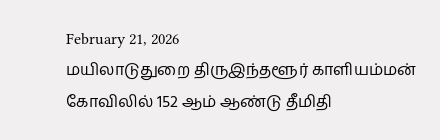February 21, 2026
மயிலாடுதுறை திருஇந்தளூர் காளியம்மன் கோவிலில் 152 ஆம் ஆண்டு தீமிதி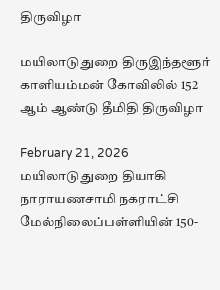திருவிழா

மயிலாடுதுறை திருஇந்தளூர் காளியம்மன் கோவிலில் 152 ஆம் ஆண்டு தீமிதி திருவிழா

February 21, 2026
மயிலாடுதுறை தியாகி நாராயணசாமி நகராட்சி மேல்நிலைப்பள்ளியின் 150-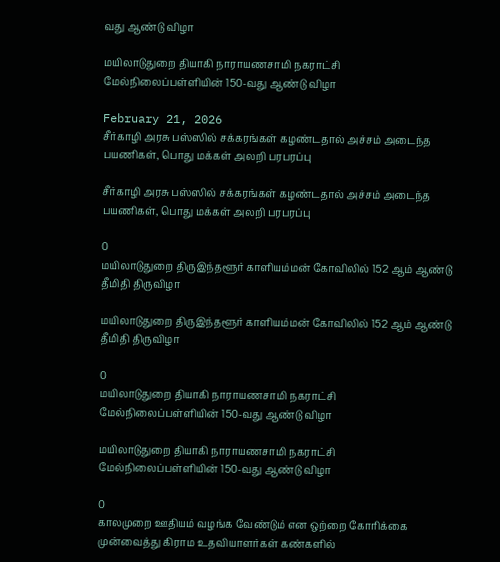வது ஆண்டு விழா

மயிலாடுதுறை தியாகி நாராயணசாமி நகராட்சி மேல்நிலைப்பள்ளியின் 150-வது ஆண்டு விழா

February 21, 2026
சீர்காழி அரசு பஸ்ஸில் சக்கரங்கள் கழண்டதால் அச்சம் அடைந்த பயணிகள், பொது மக்கள் அலறி பரபரப்பு

சீர்காழி அரசு பஸ்ஸில் சக்கரங்கள் கழண்டதால் அச்சம் அடைந்த பயணிகள், பொது மக்கள் அலறி பரபரப்பு

0
மயிலாடுதுறை திருஇந்தளூர் காளியம்மன் கோவிலில் 152 ஆம் ஆண்டு தீமிதி திருவிழா

மயிலாடுதுறை திருஇந்தளூர் காளியம்மன் கோவிலில் 152 ஆம் ஆண்டு தீமிதி திருவிழா

0
மயிலாடுதுறை தியாகி நாராயணசாமி நகராட்சி மேல்நிலைப்பள்ளியின் 150-வது ஆண்டு விழா

மயிலாடுதுறை தியாகி நாராயணசாமி நகராட்சி மேல்நிலைப்பள்ளியின் 150-வது ஆண்டு விழா

0
காலமுறை ஊதியம் வழங்க வேண்டும் என ஒற்றை கோரிக்கை முன்வைத்து கிராம உதவியாளர்கள் கண்களில்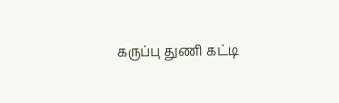கருப்பு துணி கட்டி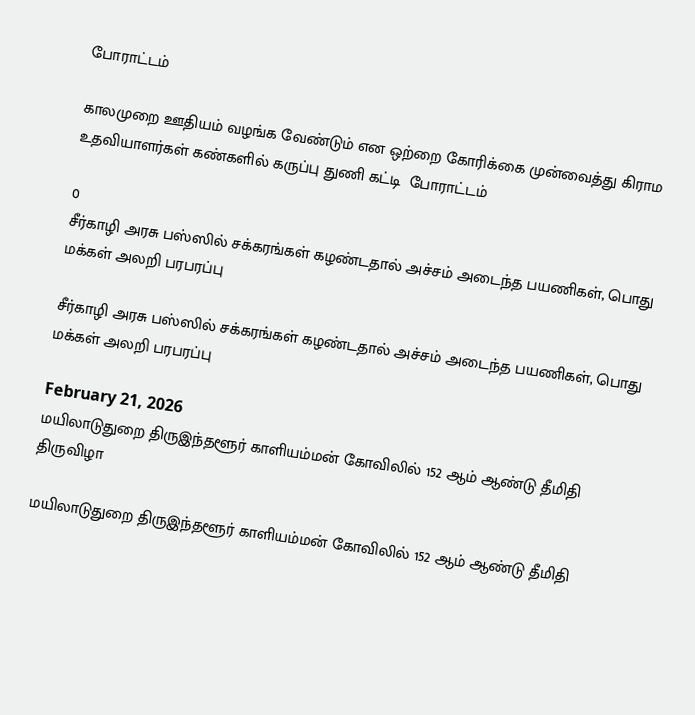போராட்டம்

காலமுறை ஊதியம் வழங்க வேண்டும் என ஒற்றை கோரிக்கை முன்வைத்து கிராம உதவியாளர்கள் கண்களில் கருப்பு துணி கட்டி  போராட்டம்

0
சீர்காழி அரசு பஸ்ஸில் சக்கரங்கள் கழண்டதால் அச்சம் அடைந்த பயணிகள், பொது மக்கள் அலறி பரபரப்பு

சீர்காழி அரசு பஸ்ஸில் சக்கரங்கள் கழண்டதால் அச்சம் அடைந்த பயணிகள், பொது மக்கள் அலறி பரபரப்பு

February 21, 2026
மயிலாடுதுறை திருஇந்தளூர் காளியம்மன் கோவிலில் 152 ஆம் ஆண்டு தீமிதி திருவிழா

மயிலாடுதுறை திருஇந்தளூர் காளியம்மன் கோவிலில் 152 ஆம் ஆண்டு தீமிதி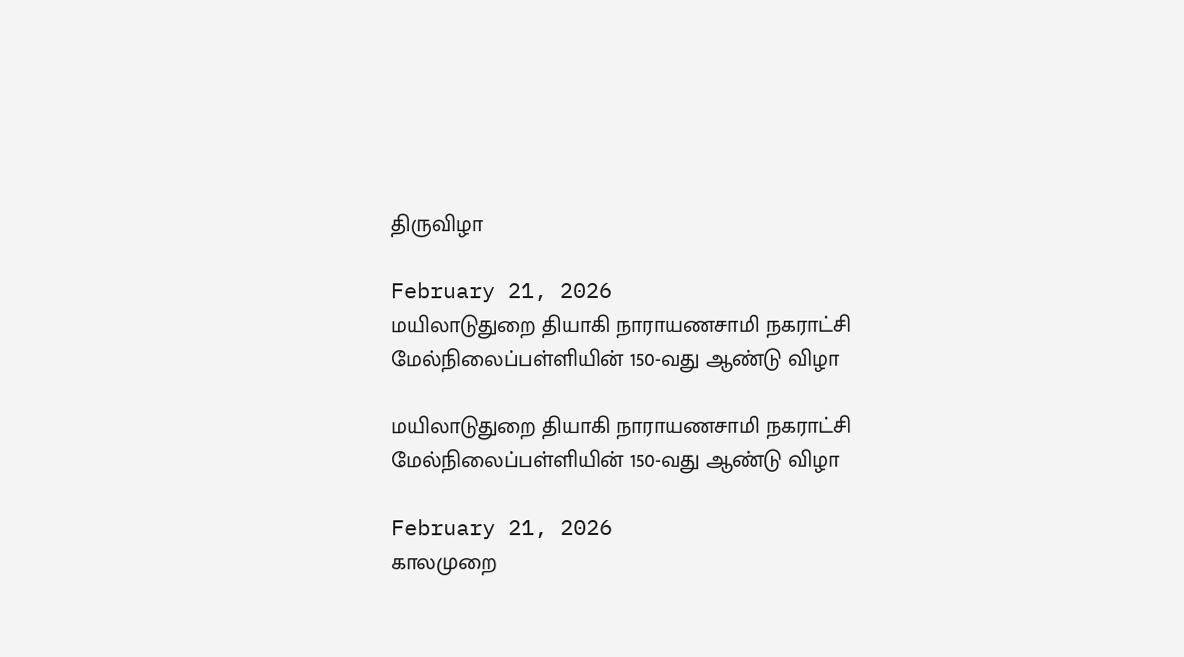திருவிழா

February 21, 2026
மயிலாடுதுறை தியாகி நாராயணசாமி நகராட்சி மேல்நிலைப்பள்ளியின் 150-வது ஆண்டு விழா

மயிலாடுதுறை தியாகி நாராயணசாமி நகராட்சி மேல்நிலைப்பள்ளியின் 150-வது ஆண்டு விழா

February 21, 2026
காலமுறை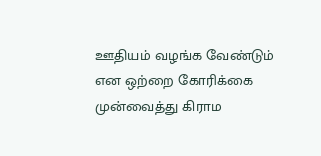ஊதியம் வழங்க வேண்டும் என ஒற்றை கோரிக்கை முன்வைத்து கிராம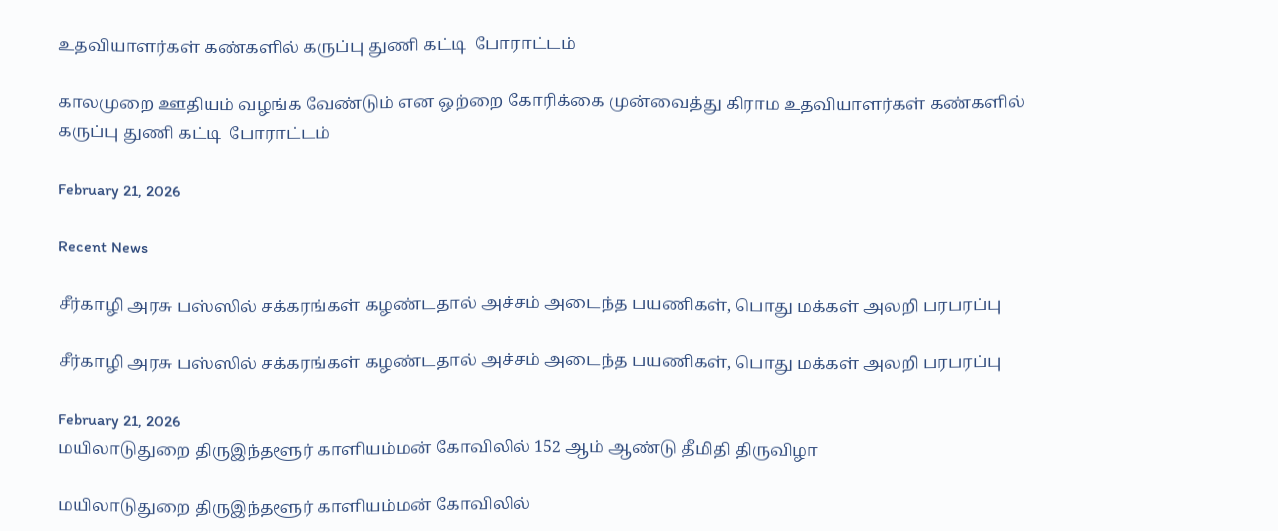உதவியாளர்கள் கண்களில் கருப்பு துணி கட்டி  போராட்டம்

காலமுறை ஊதியம் வழங்க வேண்டும் என ஒற்றை கோரிக்கை முன்வைத்து கிராம உதவியாளர்கள் கண்களில் கருப்பு துணி கட்டி  போராட்டம்

February 21, 2026

Recent News

சீர்காழி அரசு பஸ்ஸில் சக்கரங்கள் கழண்டதால் அச்சம் அடைந்த பயணிகள், பொது மக்கள் அலறி பரபரப்பு

சீர்காழி அரசு பஸ்ஸில் சக்கரங்கள் கழண்டதால் அச்சம் அடைந்த பயணிகள், பொது மக்கள் அலறி பரபரப்பு

February 21, 2026
மயிலாடுதுறை திருஇந்தளூர் காளியம்மன் கோவிலில் 152 ஆம் ஆண்டு தீமிதி திருவிழா

மயிலாடுதுறை திருஇந்தளூர் காளியம்மன் கோவிலில்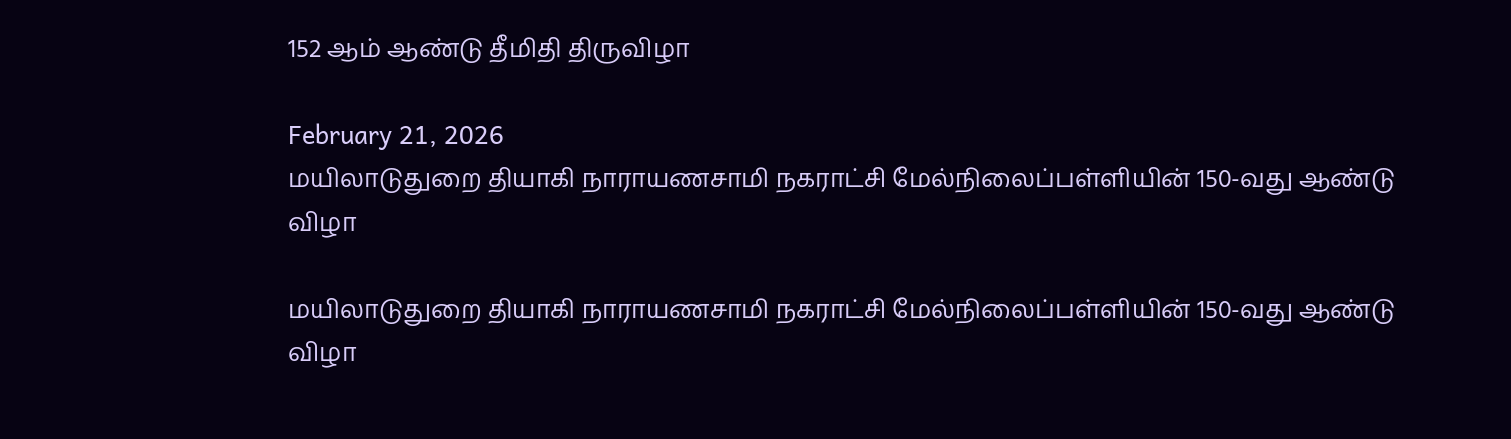152 ஆம் ஆண்டு தீமிதி திருவிழா

February 21, 2026
மயிலாடுதுறை தியாகி நாராயணசாமி நகராட்சி மேல்நிலைப்பள்ளியின் 150-வது ஆண்டு விழா

மயிலாடுதுறை தியாகி நாராயணசாமி நகராட்சி மேல்நிலைப்பள்ளியின் 150-வது ஆண்டு விழா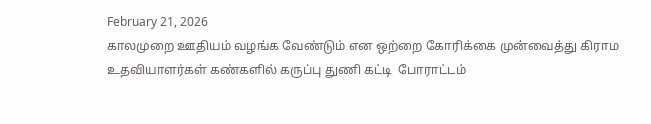February 21, 2026
காலமுறை ஊதியம் வழங்க வேண்டும் என ஒற்றை கோரிக்கை முன்வைத்து கிராம உதவியாளர்கள் கண்களில் கருப்பு துணி கட்டி  போராட்டம்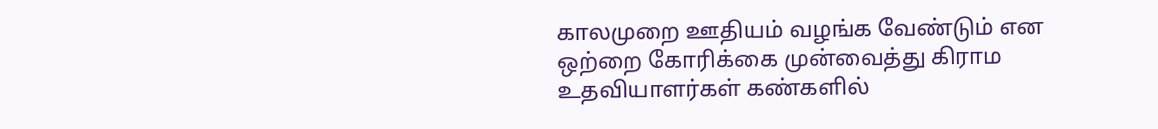காலமுறை ஊதியம் வழங்க வேண்டும் என ஒற்றை கோரிக்கை முன்வைத்து கிராம உதவியாளர்கள் கண்களில்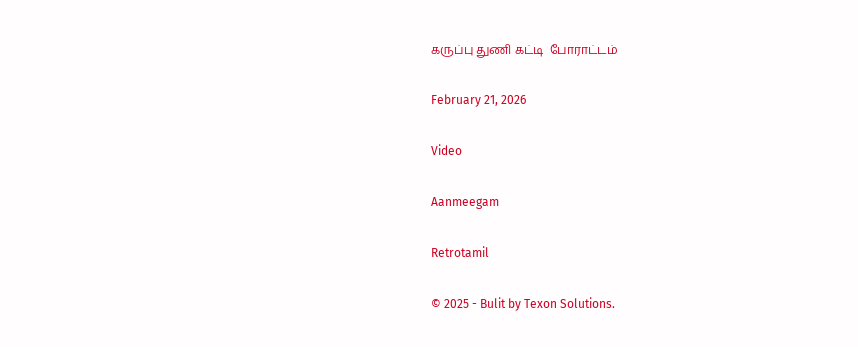கருப்பு துணி கட்டி  போராட்டம்

February 21, 2026

Video

Aanmeegam

Retrotamil

© 2025 - Bulit by Texon Solutions.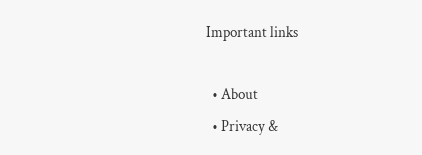Important links

  • About
  • Privacy &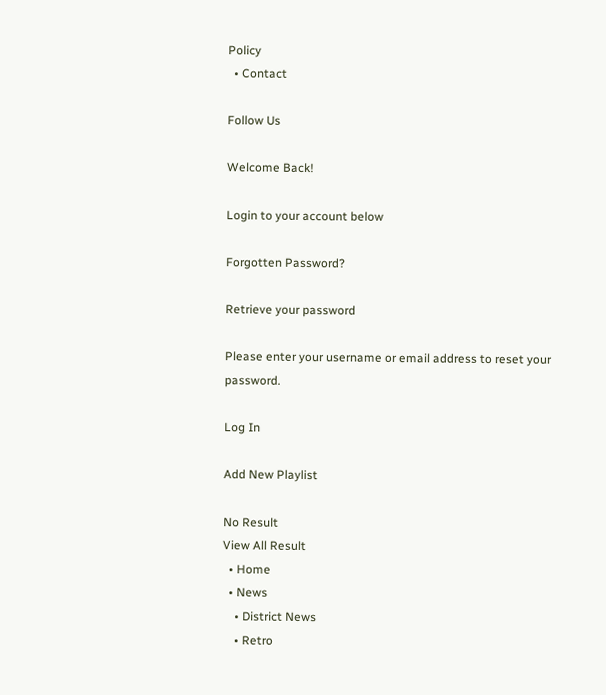Policy
  • Contact

Follow Us

Welcome Back!

Login to your account below

Forgotten Password?

Retrieve your password

Please enter your username or email address to reset your password.

Log In

Add New Playlist

No Result
View All Result
  • Home
  • News
    • District News
    • Retro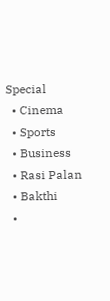Special
  • Cinema
  • Sports
  • Business
  • Rasi Palan
  • Bakthi
  •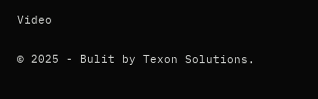Video

© 2025 - Bulit by Texon Solutions.